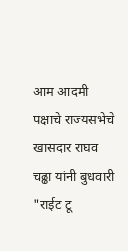आम आदमी पक्षाचे राज्यसभेचे खासदार राघव चढ्ढा यांनी बुधवारी "राईट टू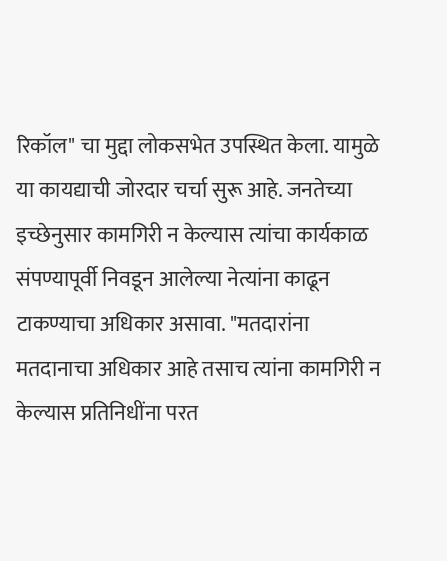रिकॉल" चा मुद्दा लोकसभेत उपस्थित केला. यामुळे या कायद्याची जोरदार चर्चा सुरू आहे. जनतेच्या इच्छेनुसार कामगिरी न केल्यास त्यांचा कार्यकाळ संपण्यापूर्वी निवडून आलेल्या नेत्यांना काढून टाकण्याचा अधिकार असावा. "मतदारांना मतदानाचा अधिकार आहे तसाच त्यांना कामगिरी न केल्यास प्रतिनिधींना परत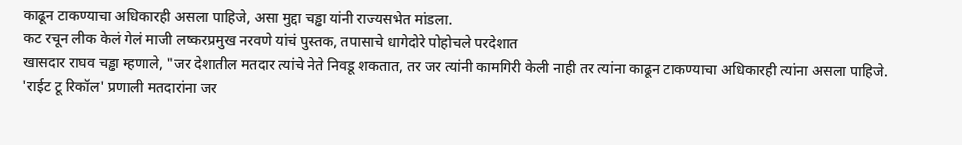काढून टाकण्याचा अधिकारही असला पाहिजे, असा मुद्दा चड्ढा यांनी राज्यसभेत मांडला.
कट रचून लीक केलं गेलं माजी लष्करप्रमुख नरवणे यांचं पुस्तक, तपासाचे धागेदोरे पोहोचले परदेशात
खासदार राघव चड्ढा म्हणाले, "जर देशातील मतदार त्यांचे नेते निवडू शकतात, तर जर त्यांनी कामगिरी केली नाही तर त्यांना काढून टाकण्याचा अधिकारही त्यांना असला पाहिजे. 'राईट टू रिकॉल' प्रणाली मतदारांना जर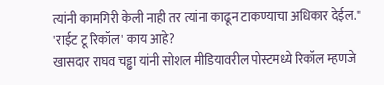त्यांनी कामगिरी केली नाही तर त्यांना काढून टाकण्याचा अधिकार देईल."
'राईट टू रिकॉल' काय आहे?
खासदार राघव चड्ढा यांनी सोशल मीडियावरील पोस्टमध्ये रिकॉल म्हणजे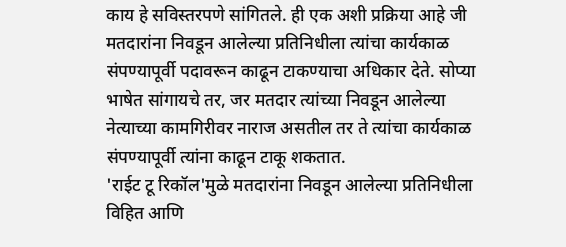काय हे सविस्तरपणे सांगितले. ही एक अशी प्रक्रिया आहे जी मतदारांना निवडून आलेल्या प्रतिनिधीला त्यांचा कार्यकाळ संपण्यापूर्वी पदावरून काढून टाकण्याचा अधिकार देते. सोप्या भाषेत सांगायचे तर, जर मतदार त्यांच्या निवडून आलेल्या नेत्याच्या कामगिरीवर नाराज असतील तर ते त्यांचा कार्यकाळ संपण्यापूर्वी त्यांना काढून टाकू शकतात.
'राईट टू रिकॉल'मुळे मतदारांना निवडून आलेल्या प्रतिनिधीला विहित आणि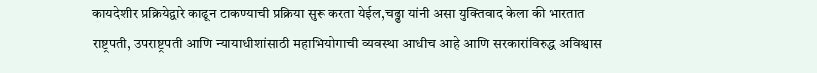कायदेशीर प्रक्रियेद्वारे काढून टाकण्याची प्रक्रिया सुरू करता येईल,चढ्ढा यांनी असा युक्तिवाद केला की भारतात राष्ट्रपती, उपराष्ट्रपती आणि न्यायाधीशांसाठी महाभियोगाची व्यवस्था आधीच आहे आणि सरकारांविरुद्ध अविश्वास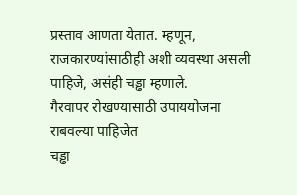प्रस्ताव आणता येतात. म्हणून, राजकारण्यांसाठीही अशी व्यवस्था असली पाहिजे, असंही चड्ढा म्हणाले.
गैरवापर रोखण्यासाठी उपाययोजना राबवल्या पाहिजेत
चड्ढा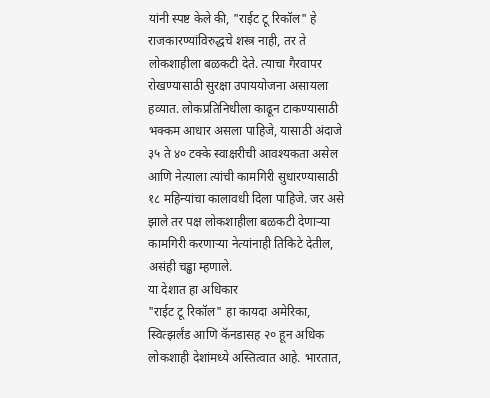यांनी स्पष्ट केले की, "राईट टू रिकॉल" हे राजकारण्यांविरुद्धचे शस्त्र नाही, तर ते लोकशाहीला बळकटी देते. त्याचा गैरवापर रोखण्यासाठी सुरक्षा उपाययोजना असायला हव्यात. लोकप्रतिनिधीला काढून टाकण्यासाठी भक्कम आधार असला पाहिजे, यासाठी अंदाजे ३५ ते ४० टक्के स्वाक्षरीची आवश्यकता असेल आणि नेत्याला त्यांची कामगिरी सुधारण्यासाठी १८ महिन्यांचा कालावधी दिला पाहिजे. जर असे झाले तर पक्ष लोकशाहीला बळकटी देणाऱ्या कामगिरी करणाऱ्या नेत्यांनाही तिकिटे देतील, असंही चड्ढा म्हणाले.
या देशात हा अधिकार
"राईट टू रिकॉल" हा कायदा अमेरिका, स्वित्झर्लंड आणि कॅनडासह २० हून अधिक लोकशाही देशांमध्ये अस्तित्वात आहे. भारतात,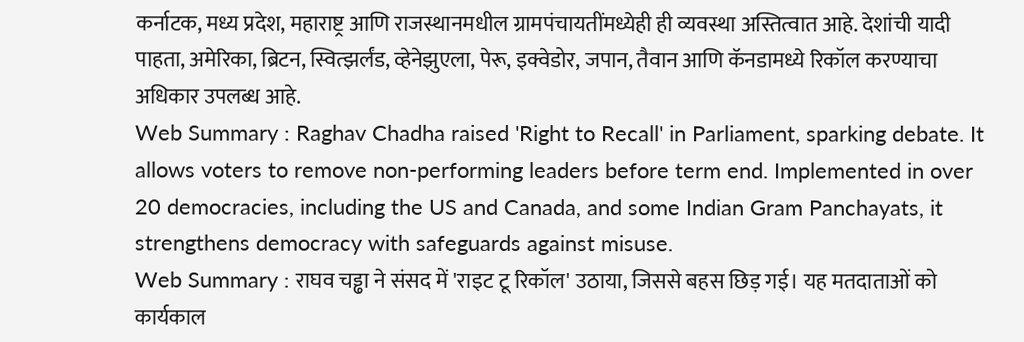कर्नाटक, मध्य प्रदेश, महाराष्ट्र आणि राजस्थानमधील ग्रामपंचायतींमध्येही ही व्यवस्था अस्तित्वात आहे. देशांची यादी पाहता, अमेरिका, ब्रिटन, स्वित्झर्लंड, व्हेनेझुएला, पेरू, इक्वेडोर, जपान, तैवान आणि कॅनडामध्ये रिकॉल करण्याचा अधिकार उपलब्ध आहे.
Web Summary : Raghav Chadha raised 'Right to Recall' in Parliament, sparking debate. It allows voters to remove non-performing leaders before term end. Implemented in over 20 democracies, including the US and Canada, and some Indian Gram Panchayats, it strengthens democracy with safeguards against misuse.
Web Summary : राघव चड्ढा ने संसद में 'राइट टू रिकॉल' उठाया, जिससे बहस छिड़ गई। यह मतदाताओं को कार्यकाल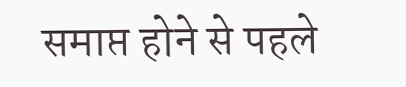समाप्त होने से पहले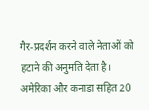गैर-प्रदर्शन करने वाले नेताओं को हटाने की अनुमति देता है। अमेरिका और कनाडा सहित 20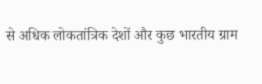से अधिक लोकतांत्रिक देशों और कुछ भारतीय ग्राम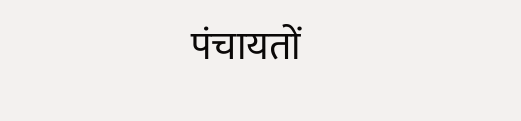पंचायतों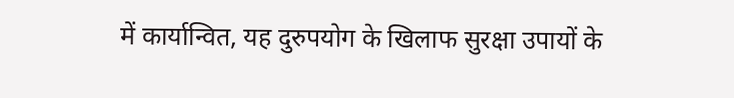में कार्यान्वित, यह दुरुपयोग के खिलाफ सुरक्षा उपायों के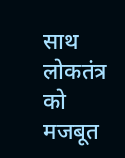साथ लोकतंत्र को मजबूत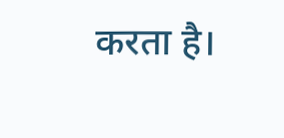करता है।